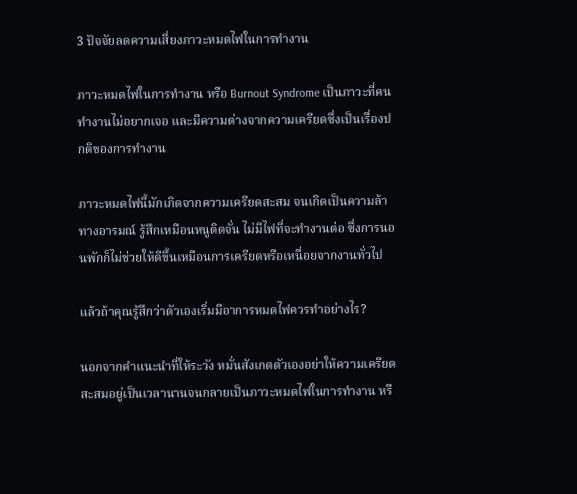3 ปัจจัยลดความเสี่ยงภาวะหมดไฟในการทำงาน

ภาวะหมดไฟในการทำงาน หรือ Burnout Syndrome เป็นภาวะที่คนทำงานไม่อยากเจอ และมีความต่างจากความเครียดซึ่งเป็นเรื่องปกติของการทำงาน

ภาวะหมดไฟนี้มักเกิดจากความเครียดสะสม จนเกิดเป็นความล้าทางอารมณ์ รู้สึกเหมือนหนูติดจั่น ไม่มีไฟที่จะทำงานต่อ ซึ่งการนอนพักก็ไม่ช่วยให้ดีขึ้นเหมือนการเครียดหรือเหนื่อยจากงานทั่วไป

แล้วถ้าคุณรู้สึกว่าตัวเองเริ่มมีอาการหมดไฟควรทำอย่างไร?

นอกจากคำแนะนำที่ให้ระวัง หมั่นสังเกตตัวเองอย่าให้ความเครียดสะสมอยู่เป็นเวลานานจนกลายเป็นภาวะหมดไฟในการทำงาน หรื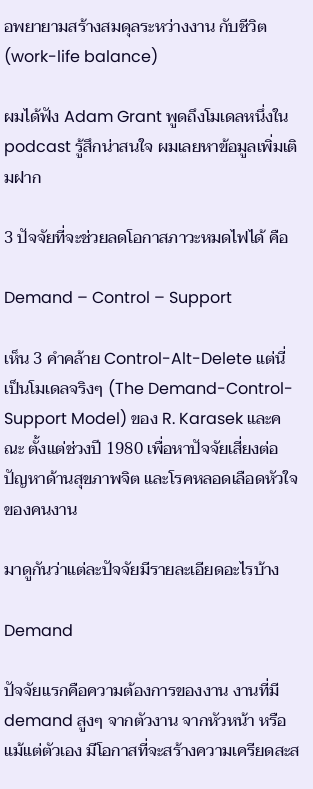อพยายามสร้างสมดุลระหว่างงาน กับชีวิต (work-life balance)

ผมได้ฟัง Adam Grant พูดถึงโมเดลหนึ่งใน podcast รู้สึกน่าสนใจ ผมเลยหาข้อมูลเพิ่มเติมฝาก

3 ปัจจัยที่จะช่วยลดโอกาสภาวะหมดไฟได้ คือ

Demand – Control – Support

เห็น 3 คำคล้าย Control-Alt-Delete แต่นี่เป็นโมเดลจริงๆ (The Demand-Control-Support Model) ของ R. Karasek และคณะ ตั้งแต่ช่วงปี 1980 เพื่อหาปัจจัยเสี่ยงต่อปัญหาด้านสุขภาพจิต และโรคหลอดเลือดหัวใจ ของคนงาน

มาดูกันว่าแต่ละปัจจัยมีรายละเอียดอะไรบ้าง

Demand

ปัจจัยแรกคือความต้องการของงาน งานที่มี demand สูงๆ จากตัวงาน จากหัวหน้า หรือแม้แต่ตัวเอง มีโอกาสที่จะสร้างความเครียดสะส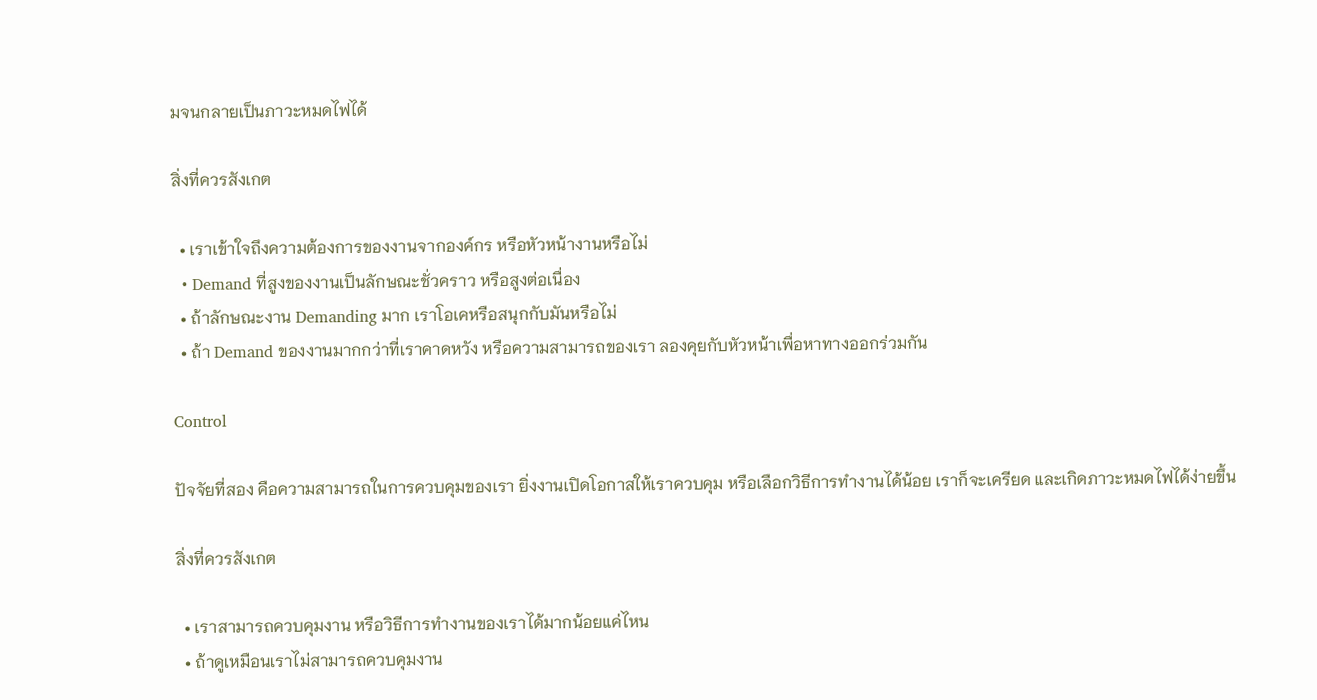มจนกลายเป็นภาวะหมดไฟได้

สิ่งที่ควรสังเกต

  • เราเข้าใจถึงความต้องการของงานจากองค์กร หรือหัวหน้างานหรือไม่
  • Demand ที่สูงของงานเป็นลักษณะชั่วคราว หรือสูงต่อเนื่อง
  • ถ้าลักษณะงาน Demanding มาก เราโอเคหรือสนุกกับมันหรือไม่
  • ถ้า Demand ของงานมากกว่าที่เราคาดหวัง หรือความสามารถของเรา ลองคุยกับหัวหน้าเพื่อหาทางออกร่วมกัน

Control

ปัจจัยที่สอง คือความสามารถในการควบคุมของเรา ยิ่งงานเปิดโอกาสให้เราควบคุม หรือเลือกวิธีการทำงานได้น้อย เราก็จะเครียด และเกิดภาวะหมดไฟได้ง่ายขึ้น

สิ่งที่ควรสังเกต

  • เราสามารถควบคุมงาน หรือวิธีการทำงานของเราได้มากน้อยแค่ไหน
  • ถ้าดูเหมือนเราไม่สามารถควบคุมงาน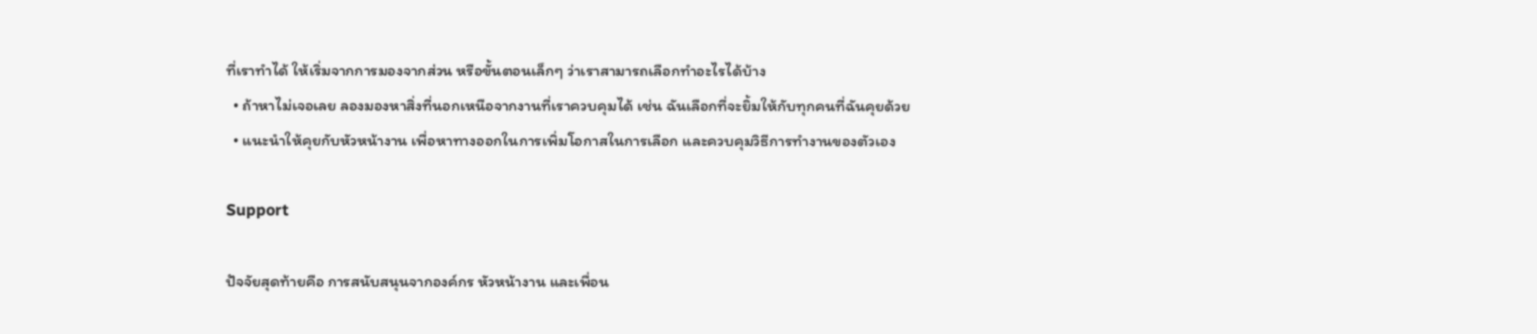ที่เราทำได้ ให้เริ่มจากการมองจากส่วน หรือขั้นตอนเล็กๆ ว่าเราสามารถเลือกทำอะไรได้บ้าง
  • ถ้าหาไม่เจอเลย ลองมองหาสิ่งที่นอกเหนือจากงานที่เราควบคุมได้ เช่น ฉันเลือกที่จะยิ้มให้กับทุกคนที่ฉันคุยด้วย
  • แนะนำให้คุยกับหัวหน้างาน เพื่อหาทางออกในการเพิ่มโอกาสในการเลือก และควบคุมวิธีการทำงานของตัวเอง

Support

ปัจจัยสุดท้ายคือ การสนับสนุนจากองค์กร หัวหน้างาน และเพื่อน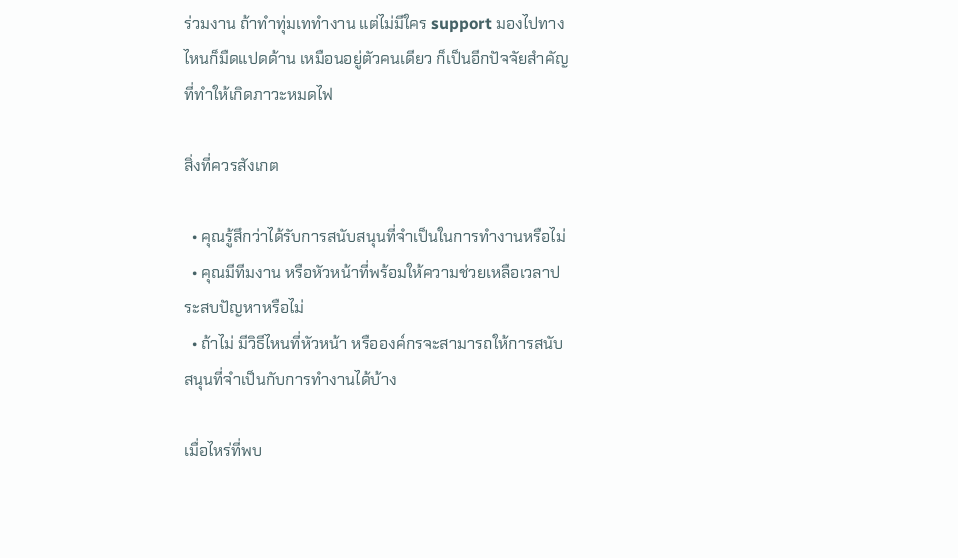ร่วมงาน ถ้าทำทุ่มเททำงาน แต่ไม่มีใคร support มองไปทางไหนก็มืดแปดด้าน เหมือนอยู่ตัวคนเดียว ก็เป็นอีกปัจจัยสำคัญที่ทำให้เกิดภาวะหมดไฟ

สิ่งที่ควรสังเกต

  • คุณรู้สึกว่าได้รับการสนับสนุนที่จำเป็นในการทำงานหรือไม่
  • คุณมีทีมงาน หรือหัวหน้าที่พร้อมให้ความช่วยเหลือเวลาประสบปัญหาหรือไม่
  • ถ้าไม่ มีวิธีไหนที่หัวหน้า หรือองค์กรจะสามารถให้การสนับสนุนที่จำเป็นกับการทำงานได้บ้าง

เมื่อไหร่ที่พบ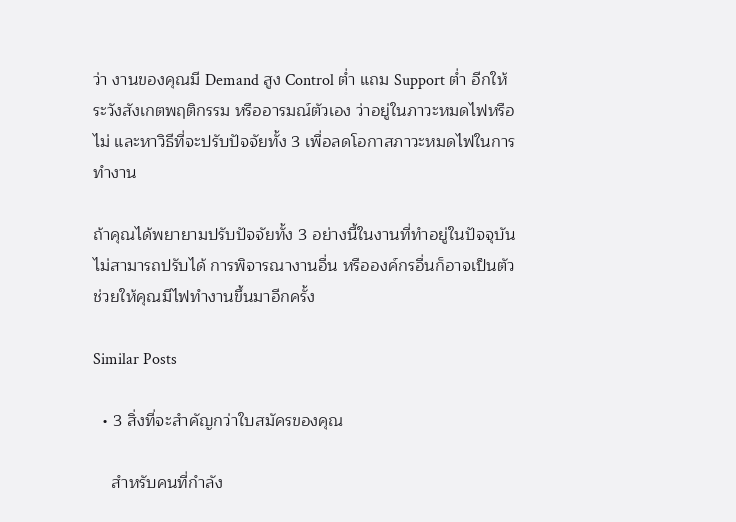ว่า งานของคุณมี Demand สูง Control ต่ำ แถม Support ต่ำ อีกให้ระวังสังเกตพฤติกรรม หรืออารมณ์ตัวเอง ว่าอยู่ในภาวะหมดไฟหรือไม่ และหาวิธีที่จะปรับปัจจัยทั้ง 3 เพื่อลดโอกาสภาวะหมดไฟในการทำงาน

ถ้าคุณได้พยายามปรับปัจจัยทั้ง 3 อย่างนี้ในงานที่ทำอยู่ในปัจจุบัน ไม่สามารถปรับได้ การพิจารณางานอื่น หรือองค์กรอื่นก็อาจเป็นตัวช่วยให้คุณมีไฟทำงานขึ้นมาอีกครั้ง

Similar Posts

  • 3 สิ่งที่จะสำคัญกว่าใบสมัครของคุณ

    สำหรับคนที่กำลัง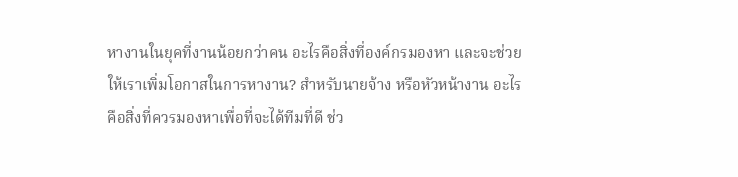หางานในยุคที่งานน้อยกว่าคน อะไรคือสิ่งที่องค์กรมองหา และจะช่วยให้เราเพิ่มโอกาสในการหางาน? สำหรับนายจ้าง หรือหัวหน้างาน อะไรคือสิ่งที่ควรมองหาเพื่อที่จะได้ทีมที่ดี ช่ว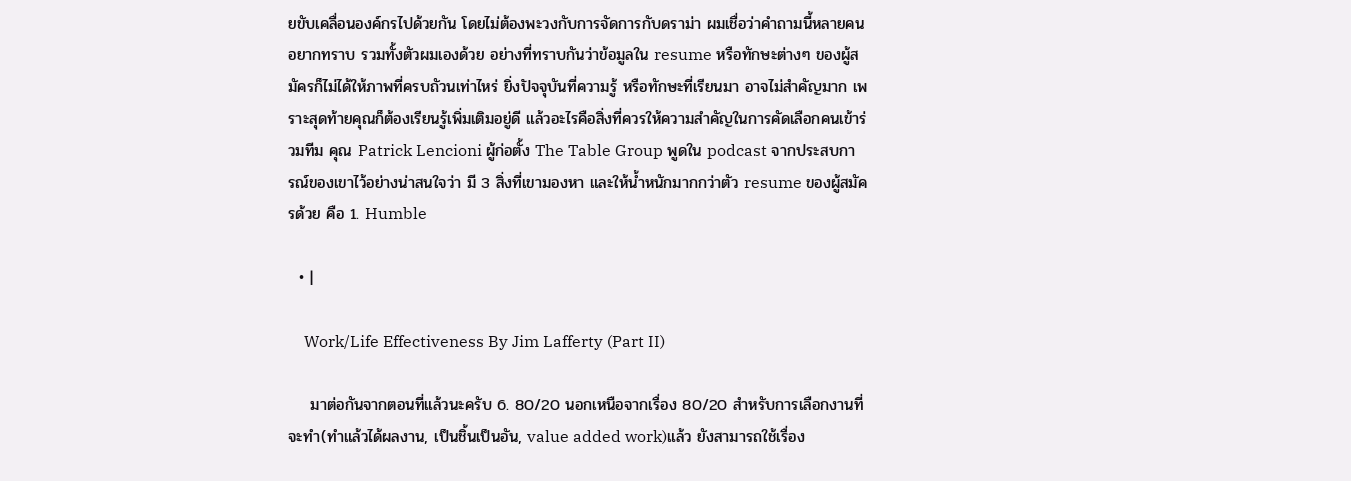ยขับเคลื่อนองค์กรไปด้วยกัน โดยไม่ต้องพะวงกับการจัดการกับดราม่า ผมเชื่อว่าคำถามนี้หลายคนอยากทราบ รวมทั้งตัวผมเองด้วย อย่างที่ทราบกันว่าข้อมูลใน resume หรือทักษะต่างๆ ของผู้สมัครก็ไม่ได้ให้ภาพที่ครบถัวนเท่าไหร่ ยิ่งปัจจุบันที่ความรู้ หรือทักษะที่เรียนมา อาจไม่สำคัญมาก เพราะสุดท้ายคุณก็ต้องเรียนรู้เพิ่มเติมอยู่ดี แล้วอะไรคือสิ่งที่ควรให้ความสำคัญในการคัดเลือกคนเข้าร่วมทีม คุณ Patrick Lencioni ผู้ก่อตั้ง The Table Group พูดใน podcast จากประสบการณ์ของเขาไว้อย่างน่าสนใจว่า มี 3 สิ่งที่เขามองหา และให้น้ำหนักมากกว่าตัว resume ของผู้สมัครด้วย คือ 1. Humble

  • |

    Work/Life Effectiveness By Jim Lafferty (Part II)

    มาต่อกันจากตอนที่แล้วนะครับ 6. 80/20 นอกเหนือจากเรื่อง 80/20 สำหรับการเลือกงานที่จะทำ(ทำแล้วได้ผลงาน, เป็นชิ้นเป็นอัน, value added work)แล้ว ยังสามารถใช้เรื่อง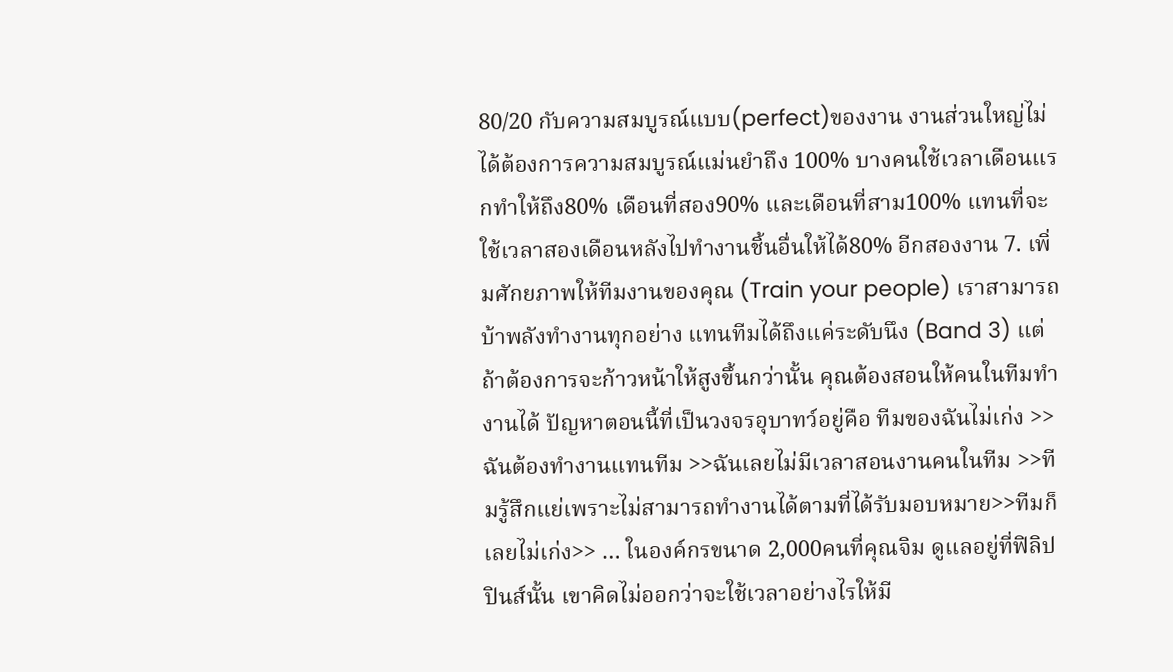80/20 กับความสมบูรณ์แบบ(perfect)ของงาน งานส่วนใหญ่ไม่ได้ต้องการความสมบูรณ์แม่นยำถึง 100% บางคนใช้เวลาเดือนแรกทำให้ถึง80% เดือนที่สอง90% และเดือนที่สาม100% แทนที่จะใช้เวลาสองเดือนหลังไปทำงานชิ้นอื่นให้ได้80% อีกสองงาน 7. เพิ่มศักยภาพให้ทีมงานของคุณ (Train your people) เราสามารถบ้าพลังทำงานทุกอย่าง แทนทีมได้ถึงแค่ระดับนึง (Band 3) แต่ถ้าต้องการจะก้าวหน้าให้สูงขึ้นกว่านั้น คุณต้องสอนให้คนในทีมทำงานได้ ปัญหาตอนนี้ที่เป็นวงจรอุบาทว์อยู่คือ ทีมของฉันไม่เก่ง >> ฉันต้องทำงานแทนทีม >>ฉันเลยไม่มีเวลาสอนงานคนในทีม >>ทีมรู้สึกแย่เพราะไม่สามารถทำงานได้ตามที่ได้รับมอบหมาย>>ทีมก็เลยไม่เก่ง>> … ในองค์กรขนาด 2,000คนที่คุณจิม ดูแลอยู่ที่ฟิลิปปินส์นั้น เขาคิดไม่ออกว่าจะใช้เวลาอย่างไรให้มี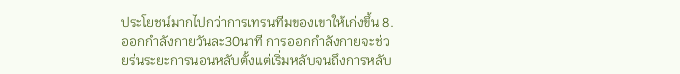ประโยชน์มากไปกว่าการเทรนทีมของเขาให้เก่งขึ้น 8. ออกกำลังกายวันละ30นาที การออกกำลังกายจะช่วยร่นระยะการนอนหลับตั้งแต่เริ่มหลับจนถึงการหลับ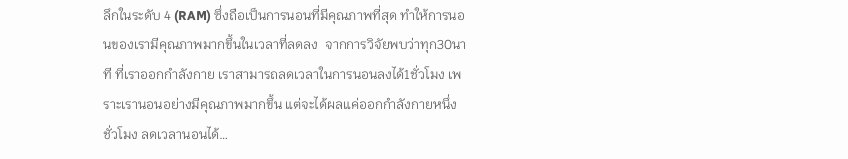ลึกในระดับ 4 (RAM) ซึ่งถือเป็นการนอนที่มีคุณภาพที่สุด ทำให้การนอนของเรามีคุณภาพมากขึ้นในเวลาที่ลดลง  จากการวิจัยพบว่าทุก30นาที ที่เราออกกำลังกาย เราสามารถลดเวลาในการนอนลงได้1ชั่วโมง เพราะเรานอนอย่างมีคุณภาพมากขึ้น แต่จะได้ผลแค่ออกกำลังกายหนึ่งชั่วโมง ลดเวลานอนได้…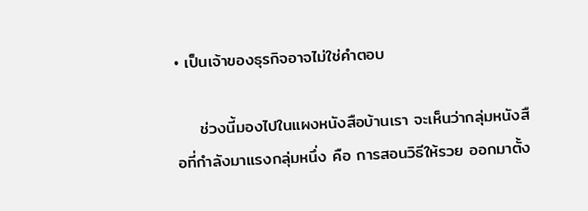• เป็นเจ้าของธุรกิจอาจไม่ใช่คำตอบ

    ช่วงนี้มองไปในแผงหนังสือบ้านเรา จะเห็นว่ากลุ่มหนังสือที่กำลังมาแรงกลุ่มหนึ่ง คือ การสอนวิธีให้รวย ออกมาตั้ง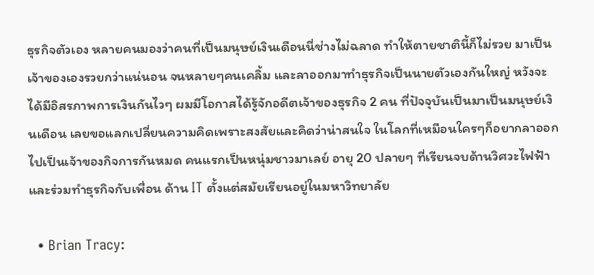ธุรกิจตัวเอง หลายคนมองว่าคนที่เป็นมนุษย์เงินเดือนนี่ช่างไม่ฉลาด ทำให้ตายชาตินี้ก็ไม่รวย มาเป็นเจ้าของเองรวยกว่าแน่นอน จนหลายๆคนเคลิ้ม และลาออกมาทำธุรกิจเป็นนายตัวเองกันใหญ่ หวังจะได้มีอิสรภาพการเงินกันไวๆ ผมมีโอกาสได้รู้จักอดีตเจ้าของธุรกิจ 2 คน ที่ปัจจุบันเป็นมาเป็นมนุษย์เงินเดือน เลยขอแลกเปลี่ยนความคิดเพราะสงสัยและคิดว่าน่าสนใจ ในโลกที่เหมือนใครๆก็อยากลาออกไปเป็นเจ้าของกิจการกันหมด คนแรกเป็นหนุ่มชาวมาเลย์ อายุ 20 ปลายๆ ที่เรียนจบด้านวิศวะไฟฟ้า และร่วมทำธุรกิจกับเพื่อน ด้าน IT ตั้งแต่สมัยเรียนอยู่ในมหาวิทยาลัย

  • Brian Tracy: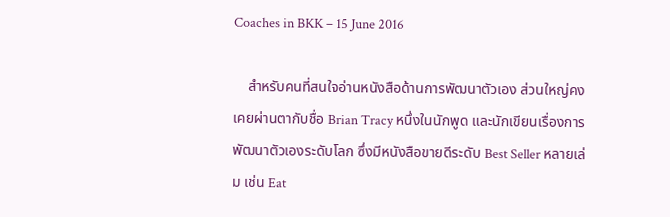Coaches in BKK – 15 June 2016

    สำหรับคนที่สนใจอ่านหนังสือด้านการพัฒนาตัวเอง ส่วนใหญ่คงเคยผ่านตากับชื่อ Brian Tracy หนึ่งในนักพูด และนักเขียนเรื่องการพัฒนาตัวเองระดับโลก ซึ่งมีหนังสือขายดีระดับ Best Seller หลายเล่ม เช่น Eat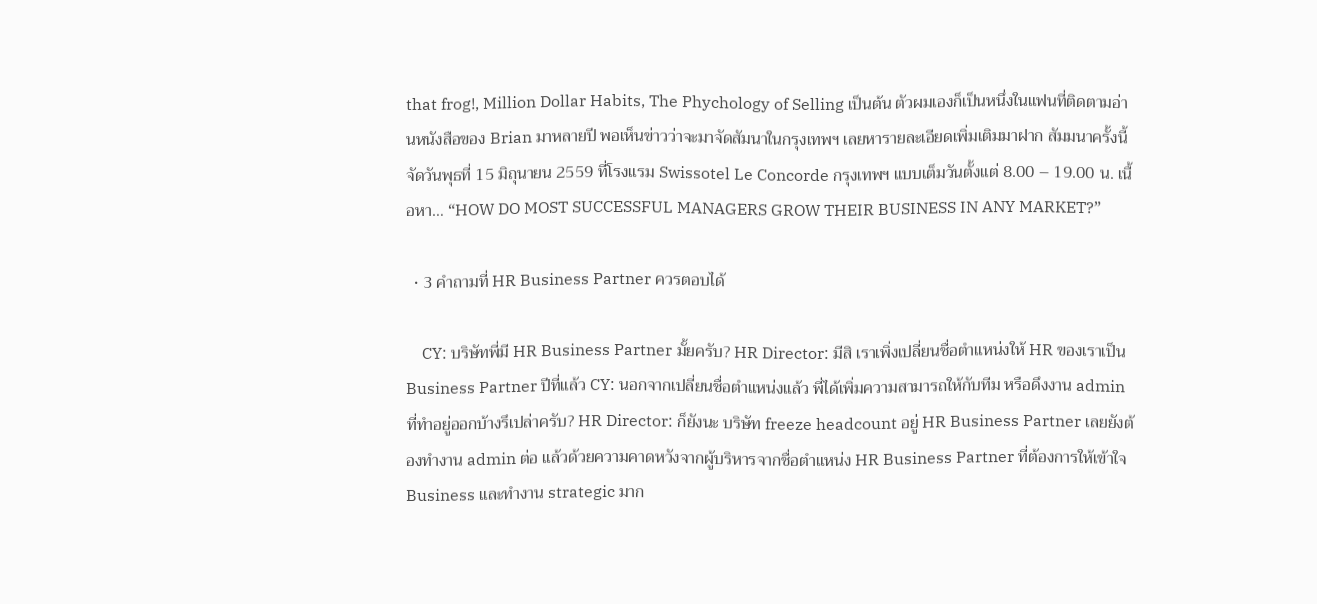that frog!, Million Dollar Habits, The Phychology of Selling เป็นต้น ตัวผมเองก็เป็นหนึ่งในแฟนที่ติดตามอ่านหนังสือของ Brian มาหลายปี พอเห็นข่าวว่าจะมาจัดสัมนาในกรุงเทพฯ เลยหารายละเอียดเพิ่มเติมมาฝาก สัมมนาครั้งนี้จัดวันพุธที่ 15 มิถุนายน 2559 ที่โรงแรม Swissotel Le Concorde กรุงเทพฯ แบบเต็มวันตั้งแต่ 8.00 – 19.00 น. เนื้อหา… “HOW DO MOST SUCCESSFUL MANAGERS GROW THEIR BUSINESS IN ANY MARKET?”

  • 3 คำถามที่ HR Business Partner ควรตอบได้

    CY: บริษัทพี่มี HR Business Partner มั้ยครับ? HR Director: มีสิ เราเพิ่งเปลี่ยนชื่อตำแหน่งให้ HR ของเราเป็น Business Partner ปีที่แล้ว CY: นอกจากเปลี่ยนชื่อตำแหน่งแล้ว พี่ได้เพิ่มความสามารถให้กับทีม หรือดึงงาน admin ที่ทำอยู่ออกบ้างรึเปล่าครับ? HR Director: ก็ยังนะ บริษัท freeze headcount อยู่ HR Business Partner เลยยังต้องทำงาน admin ต่อ แล้วด้วยความคาดหวังจากผู้บริหารจากชื่อตำแหน่ง HR Business Partner ที่ต้องการให้เข้าใจ Business และทำงาน strategic มาก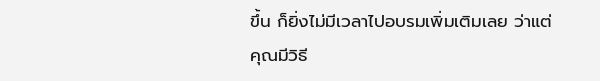ขึ้น ก็ยิ่งไม่มีเวลาไปอบรมเพิ่มเติมเลย ว่าแต่คุณมีวิธี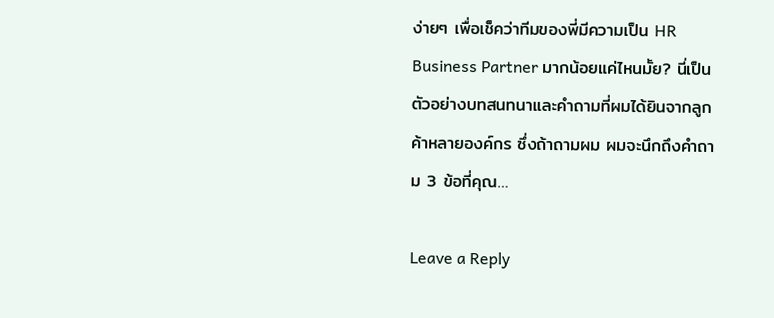ง่ายๆ เพื่อเช็คว่าทีมของพี่มีความเป็น HR Business Partner มากน้อยแค่ไหนมั้ย? นี่เป็นตัวอย่างบทสนทนาและคำถามที่ผมได้ยินจากลูกค้าหลายองค์กร ซึ่งถ้าถามผม ผมจะนึกถึงคำถาม 3 ข้อที่คุณ…

Leave a Reply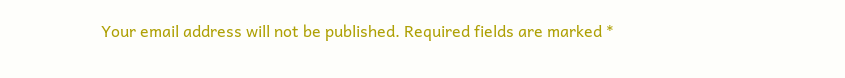Your email address will not be published. Required fields are marked *